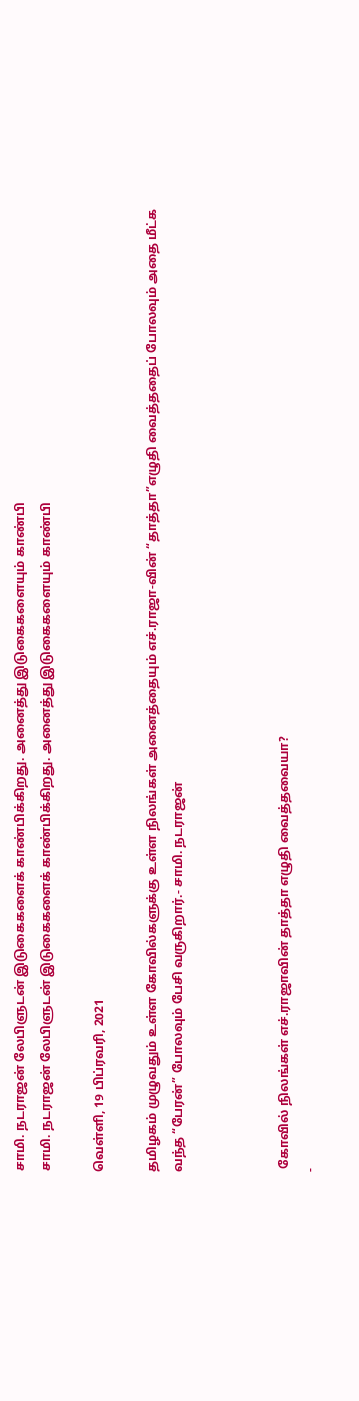சாமி. நடராஜன் லேபிளுடன் இடுகைகளைக் காண்பிக்கிறது. அனைத்து இடுகைகளையும் காண்பி
சாமி. நடராஜன் லேபிளுடன் இடுகைகளைக் காண்பிக்கிறது. அனைத்து இடுகைகளையும் காண்பி

வெள்ளி, 19 பிப்ரவரி, 2021

தமிழகம் முழுவதும் உள்ள கோவில்களுக்கு உள்ள நிலங்கள் அனைத்தையும் எச்.ராஜா-வின் “தாத்தா”எழுதி வைத்ததைப் போலவும் அதை மீட்க வந்த “பேரன்” போலவும் பேசி வருகிறார்.- சாமி. நடராஜன்



 கோவில் நிலங்கள் எச்.ராஜாவின் தாத்தா எழுதி வைத்தவையா?
-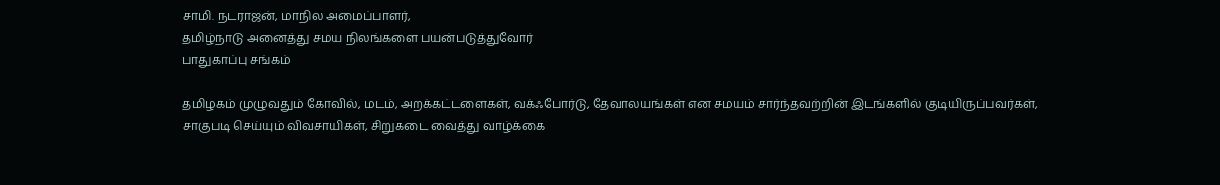சாமி. நடராஜன், மாநில அமைப்பாளர்,
தமிழ்நாடு அனைத்து சமய நிலங்களை பயன்படுத்துவோர்
பாதுகாப்பு சங்கம்

தமிழகம் முழுவதும் கோவில், மடம், அறக்கட்டளைகள், வக்ஃபோர்டு, தேவாலயங்கள் என சமயம் சார்ந்தவற்றின் இடங்களில் குடியிருப்பவர்கள், சாகுபடி செய்யும் விவசாயிகள், சிறுகடை வைத்து வாழ்க்கை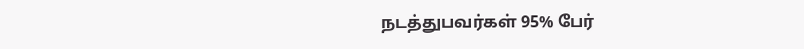நடத்துபவர்கள் 95% பேர்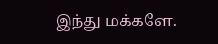இந்து மக்களே.